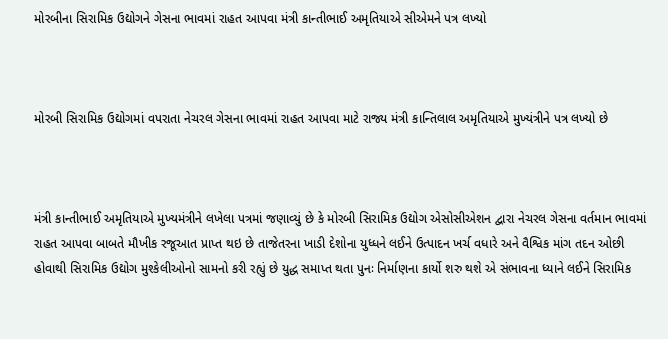મોરબીના સિરામિક ઉદ્યોગને ગેસના ભાવમાં રાહત આપવા મંત્રી કાન્તીભાઈ અમૃતિયાએ સીએમને પત્ર લખ્યો



મોરબી સિરામિક ઉદ્યોગમાં વપરાતા નેચરલ ગેસના ભાવમાં રાહત આપવા માટે રાજ્ય મંત્રી કાન્તિલાલ અમૃતિયાએ મુખ્યંત્રીને પત્ર લખ્યો છે



મંત્રી કાન્તીભાઈ અમૃતિયાએ મુખ્યમંત્રીને લખેલા પત્રમાં જણાવ્યું છે કે મોરબી સિરામિક ઉદ્યોગ એસોસીએશન દ્વારા નેચરલ ગેસના વર્તમાન ભાવમાં રાહત આપવા બાબતે મૌખીક રજૂઆત પ્રાપ્ત થઇ છે તાજેતરના ખાડી દેશોના યુધ્ધને લઈને ઉત્પાદન ખર્ચ વધારે અને વૈશ્વિક માંગ તદન ઓછી હોવાથી સિરામિક ઉદ્યોગ મુશ્કેલીઓનો સામનો કરી રહ્યું છે યુદ્ધ સમાપ્ત થતા પુનઃ નિર્માણના કાર્યો શરુ થશે એ સંભાવના ધ્યાને લઈને સિરામિક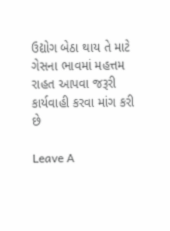ઉદ્યોગ બેઠા થાય તે માટે ગેસના ભાવમાં મહત્તમ રાહત આપવા જરૂરી કાર્યવાહી કરવા માંગ કરી છે

Leave A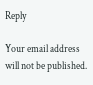Reply

Your email address will not be published.